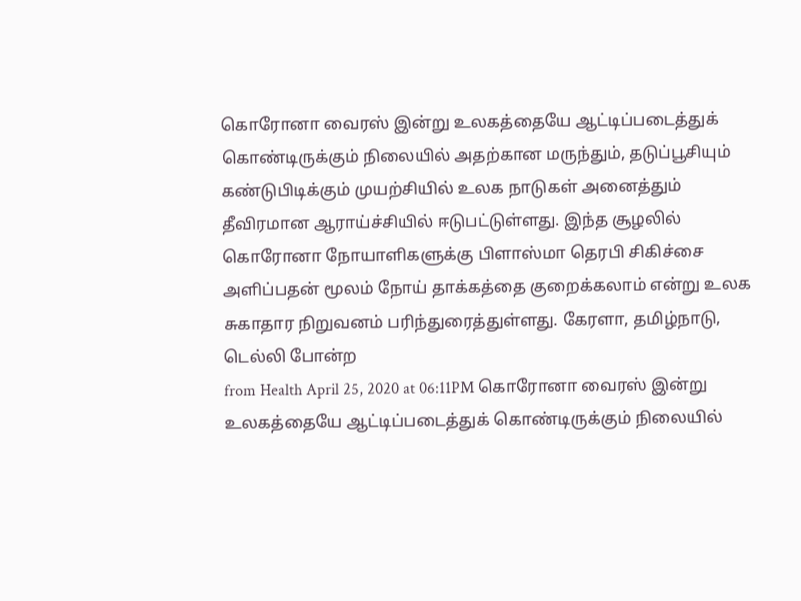கொரோனா வைரஸ் இன்று உலகத்தையே ஆட்டிப்படைத்துக் கொண்டிருக்கும் நிலையில் அதற்கான மருந்தும், தடுப்பூசியும் கண்டுபிடிக்கும் முயற்சியில் உலக நாடுகள் அனைத்தும் தீவிரமான ஆராய்ச்சியில் ஈடுபட்டுள்ளது. இந்த சூழலில் கொரோனா நோயாளிகளுக்கு பிளாஸ்மா தெரபி சிகிச்சை அளிப்பதன் மூலம் நோய் தாக்கத்தை குறைக்கலாம் என்று உலக சுகாதார நிறுவனம் பரிந்துரைத்துள்ளது. கேரளா, தமிழ்நாடு, டெல்லி போன்ற
from Health April 25, 2020 at 06:11PM கொரோனா வைரஸ் இன்று உலகத்தையே ஆட்டிப்படைத்துக் கொண்டிருக்கும் நிலையில்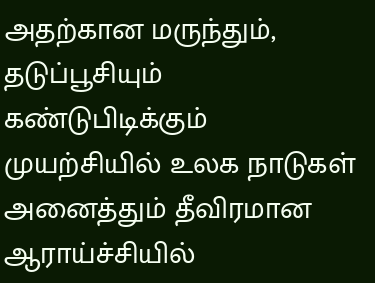அதற்கான மருந்தும், தடுப்பூசியும் கண்டுபிடிக்கும் முயற்சியில் உலக நாடுகள் அனைத்தும் தீவிரமான ஆராய்ச்சியில்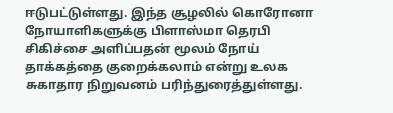ஈடுபட்டுள்ளது. இந்த சூழலில் கொரோனா நோயாளிகளுக்கு பிளாஸ்மா தெரபி சிகிச்சை அளிப்பதன் மூலம் நோய் தாக்கத்தை குறைக்கலாம் என்று உலக சுகாதார நிறுவனம் பரிந்துரைத்துள்ளது.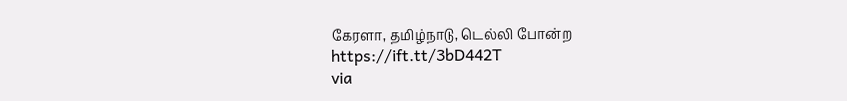கேரளா, தமிழ்நாடு, டெல்லி போன்ற https://ift.tt/3bD442T
via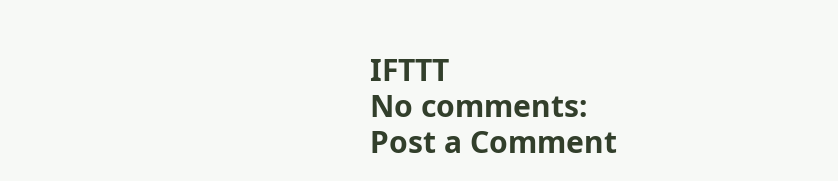IFTTT
No comments:
Post a Comment